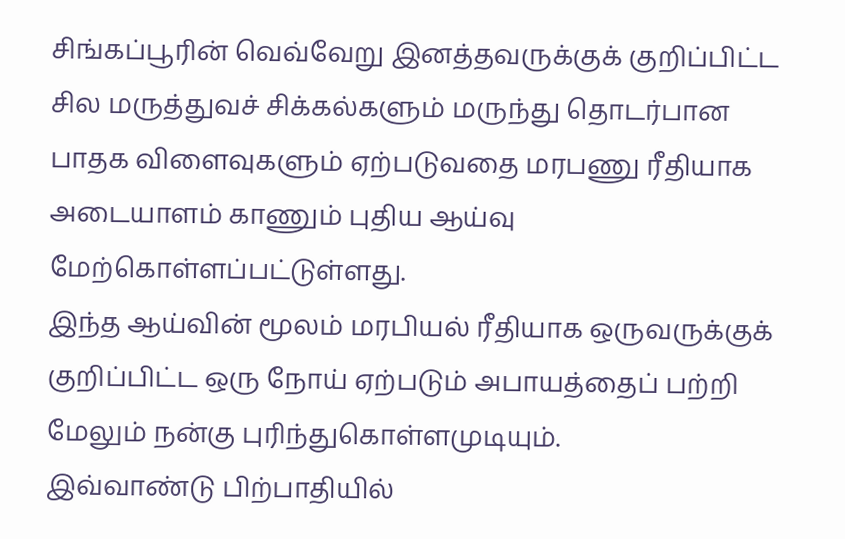சிங்கப்பூரின் வெவ்வேறு இனத்தவருக்குக் குறிப்பிட்ட சில மருத்துவச் சிக்கல்களும் மருந்து தொடர்பான பாதக விளைவுகளும் ஏற்படுவதை மரபணு ரீதியாக அடையாளம் காணும் புதிய ஆய்வு மேற்கொள்ளப்பட்டுள்ளது.
இந்த ஆய்வின் மூலம் மரபியல் ரீதியாக ஒருவருக்குக் குறிப்பிட்ட ஒரு நோய் ஏற்படும் அபாயத்தைப் பற்றி மேலும் நன்கு புரிந்துகொள்ளமுடியும்.
இவ்வாண்டு பிற்பாதியில்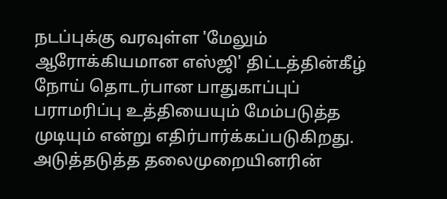நடப்புக்கு வரவுள்ள 'மேலும் ஆரோக்கியமான எஸ்ஜி' திட்டத்தின்கீழ் நோய் தொடர்பான பாதுகாப்புப் பராமரிப்பு உத்தியையும் மேம்படுத்த முடியும் என்று எதிர்பார்க்கப்படுகிறது.
அடுத்தடுத்த தலைமுறையினரின்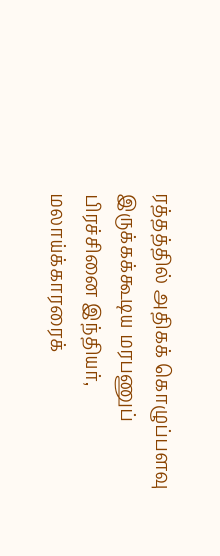ரத்தத்தில் அதிகக் கொழுப்பளவு இருக்கக்கூடிய மரபணுப் பிரச்சினை இந்தியர், மலாய்க்காரரைக்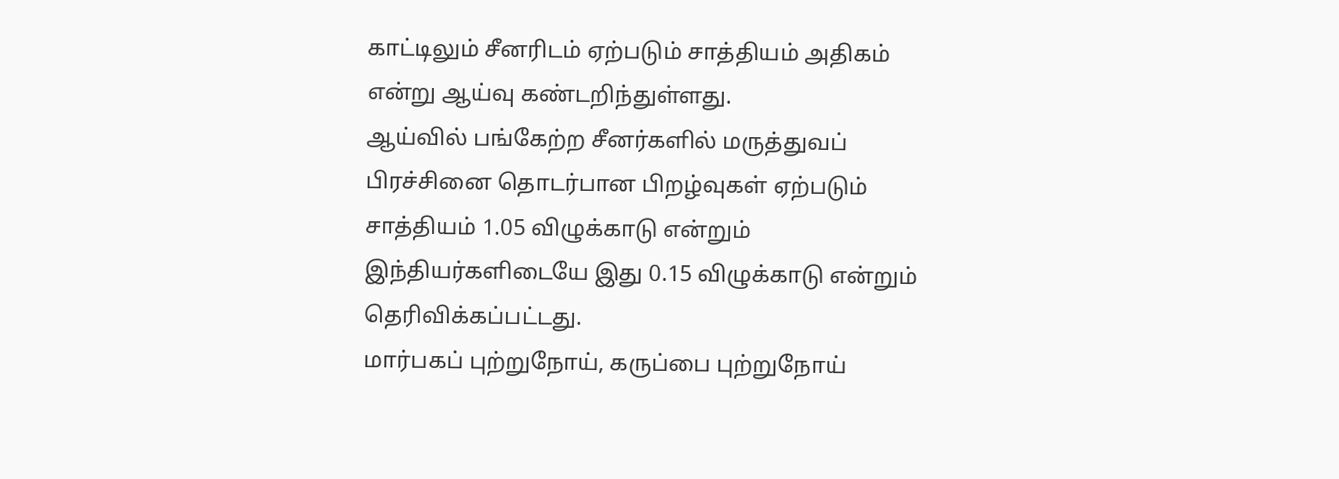காட்டிலும் சீனரிடம் ஏற்படும் சாத்தியம் அதிகம் என்று ஆய்வு கண்டறிந்துள்ளது.
ஆய்வில் பங்கேற்ற சீனர்களில் மருத்துவப் பிரச்சினை தொடர்பான பிறழ்வுகள் ஏற்படும் சாத்தியம் 1.05 விழுக்காடு என்றும் இந்தியர்களிடையே இது 0.15 விழுக்காடு என்றும் தெரிவிக்கப்பட்டது.
மார்பகப் புற்றுநோய், கருப்பை புற்றுநோய்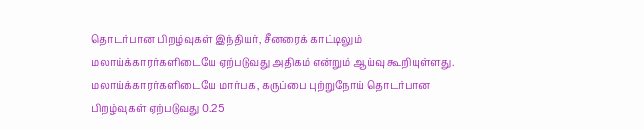தொடர்பான பிறழ்வுகள் இந்தியர், சீனரைக் காட்டிலும் மலாய்க்காரர்களிடையே ஏற்படுவது அதிகம் என்றும் ஆய்வு கூறியுள்ளது.
மலாய்க்காரர்களிடையே மார்பக, கருப்பை புற்றுநோய் தொடர்பான பிறழ்வுகள் ஏற்படுவது 0.25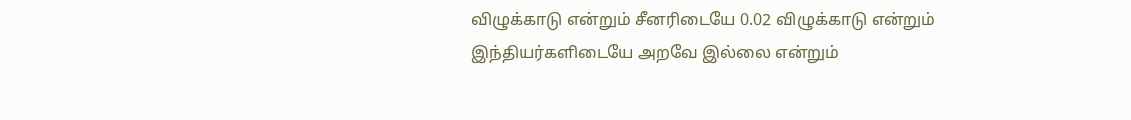விழுக்காடு என்றும் சீனரிடையே 0.02 விழுக்காடு என்றும் இந்தியர்களிடையே அறவே இல்லை என்றும்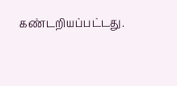கண்டறியப்பட்டது.